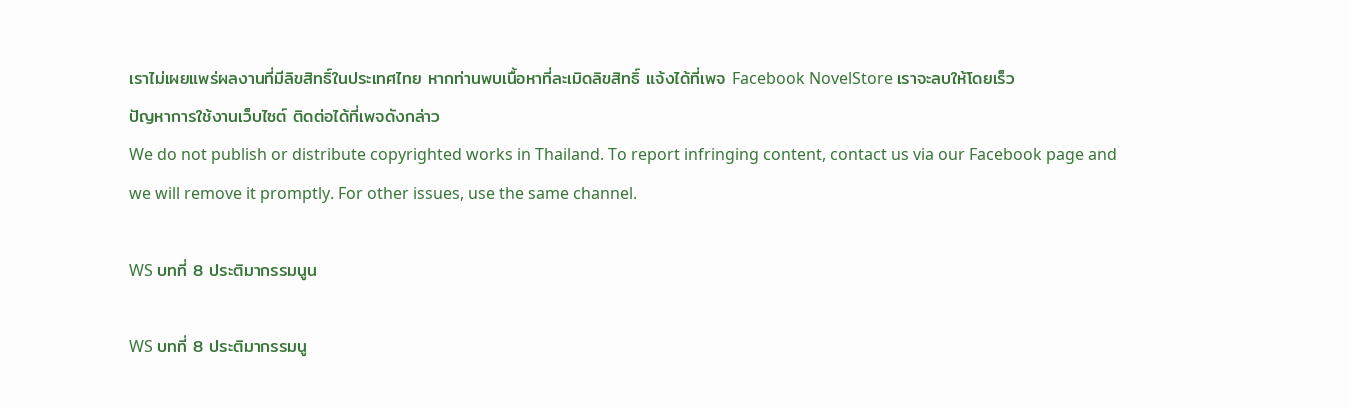เราไม่เผยแพร่ผลงานที่มีลิขสิทธิ์ในประเทศไทย หากท่านพบเนื้อหาที่ละเมิดลิขสิทธิ์ แจ้งได้ที่เพจ Facebook NovelStore เราจะลบให้โดยเร็ว
ปัญหาการใช้งานเว็บไซต์ ติดต่อได้ที่เพจดังกล่าว
We do not publish or distribute copyrighted works in Thailand. To report infringing content, contact us via our Facebook page and we will remove it promptly. For other issues, use the same channel.

WS บทที่ 8 ประติมากรรมนูน

WS บทที่ 8 ประติมากรรมนู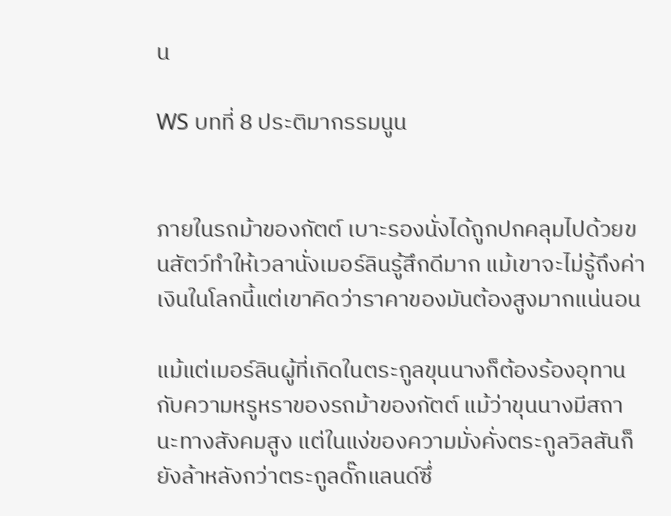น

WS บทที่ 8 ประติมากรรมนูน


ภายในรถม้าของกัตต์ เบาะรองนั่งได้ถูกปกคลุมไปด้วยขนสัตว์ทำให้เวลานั่งเมอร์ลินรู้สึกดีมาก แม้เขาจะไม่รู้ถึงค่าเงินในโลกนี้แต่เขาคิดว่าราคาของมันต้องสูงมากแน่นอน

แม้แต่เมอร์ลินผู้ที่เกิดในตระกูลขุนนางก็ต้องร้องอุทานกับความหรูหราของรถม้าของกัตต์ แม้ว่าขุนนางมีสถานะทางสังคมสูง แต่ในแง่ของความมั่งคั่งตระกูลวิลสันก็ยังล้าหลังกว่าตระกูลดั๊กแลนด์ซึ่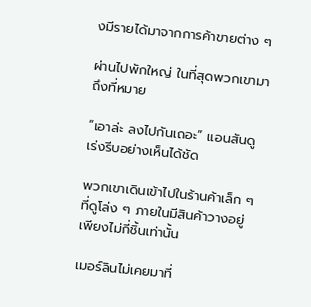งมีรายได้มาจากการค้าขายต่าง ๆ

ผ่านไปพักใหญ่ ในที่สุดพวกเขามาถึงที่หมาย

“เอาล่ะ ลงไปกันเถอะ” แอนสันดูเร่งรีบอย่างเห็นได้ชัด

พวกเขาเดินเข้าไปในร้านค้าเล็ก ๆ ที่ดูโล่ง ๆ ภายในมีสินค้าวางอยู่เพียงไม่กี่ชิ้นเท่านั้น

เมอร์ลินไม่เคยมาที่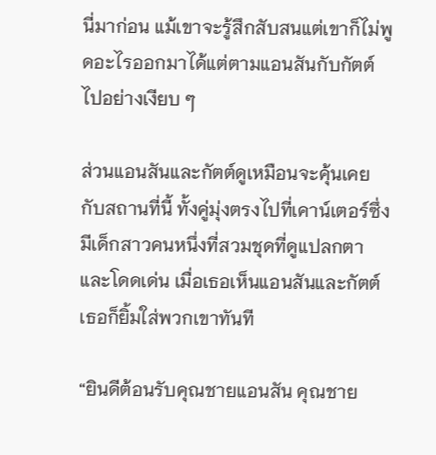นี่มาก่อน แม้เขาจะรู้สึกสับสนแต่เขาก็ไม่พูดอะไรออกมาได้แต่ตามแอนสันกับกัตต์ไปอย่างเงียบ ๆ

ส่วนแอนสันและกัตต์ดูเหมือนจะคุ้นเคยกับสถานที่นี้ ทั้งคู่มุ่งตรงไปที่เคาน์เตอร์ซึ่งมีเด็กสาวคนหนึ่งที่สวมชุดที่ดูแปลกตาและโดดเด่น เมื่อเธอเห็นแอนสันและกัตต์เธอก็ยิ้มใส่พวกเขาทันที

“ยินดีต้อนรับคุณชายแอนสัน คุณชาย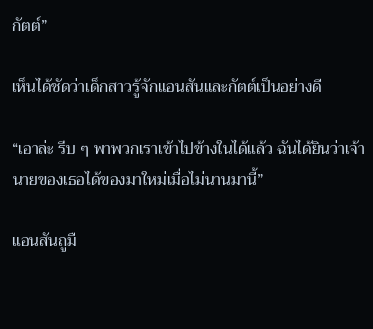กัตต์”

เห็นได้ชัดว่าเด็กสาวรู้จักแอนสันและกัตต์เป็นอย่างดี

“เอาล่ะ รีบ ๆ พาพวกเราเข้าไปข้างในได้แล้ว ฉันได้ยินว่าเจ้านายของเธอได้ของมาใหม่เมื่อไม่นานมานี้”

แอนสันถูมื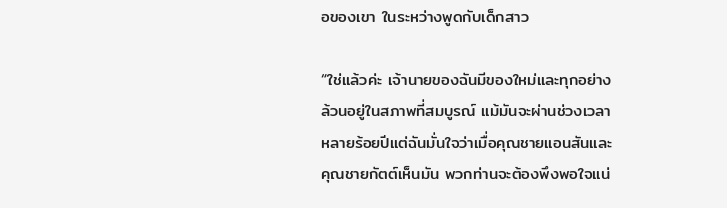อของเขา ในระหว่างพูดกับเด็กสาว

“ใช่แล้วค่ะ เจ้านายของฉันมีของใหม่และทุกอย่างล้วนอยู่ในสภาพที่สมบูรณ์ แม้มันจะผ่านช่วงเวลาหลายร้อยปีแต่ฉันมั่นใจว่าเมื่อคุณชายแอนสันและคุณชายกัตต์เห็นมัน พวกท่านจะต้องพึงพอใจแน่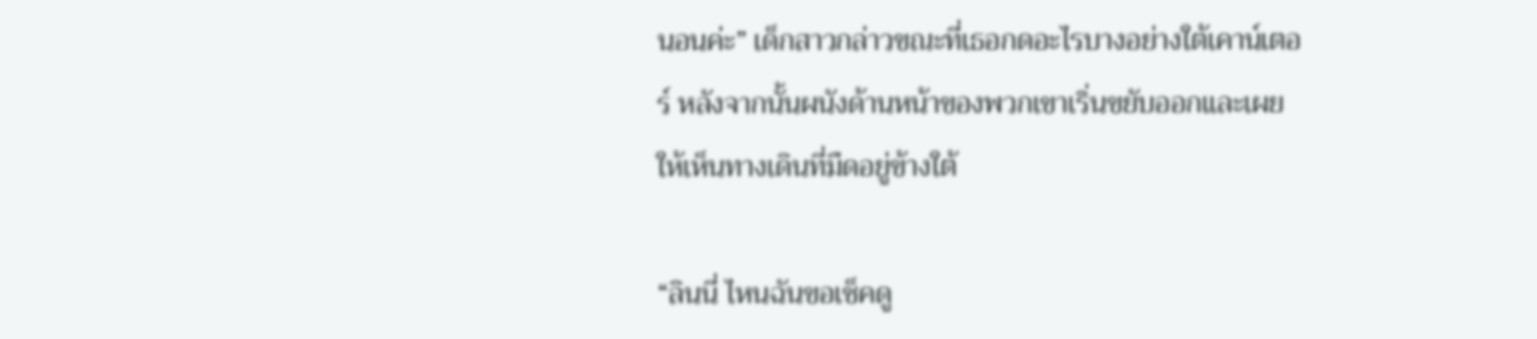นอนค่ะ” เด็กสาวกล่าวขณะที่เธอกดอะไรบางอย่างใต้เคาน์เตอร์ หลังจากนั้นผนังด้านหน้าของพวกเขาเริ่นขยับออกและเผยให้เห็นทางเดินที่มืดอยู่ข้างใต้

“ลินนี่ ไหนฉันขอเช็คดู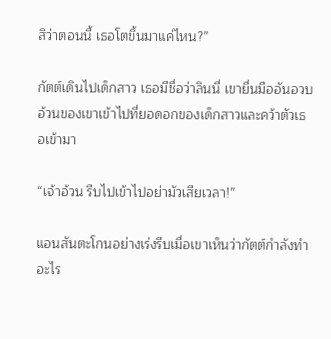สิว่าตอนนี้ เธอโตขึ้นมาแค่ไหน?”

กัตต์เดินไปเด็กสาว เธอมีชื่อว่าลินนี่ เขายื่นมืออันอวบอ้วนของเขาเข้าไปที่ยอดอกของเด็กสาวและคว้าตัวเธอเข้ามา

“เจ้าอ้วน รีบไปเข้าไปอย่ามัวเสียเวลา!”

แอนสันตะโกนอย่างเร่งรีบเมื่อเขาเห็นว่ากัตต์กำลังทำอะไร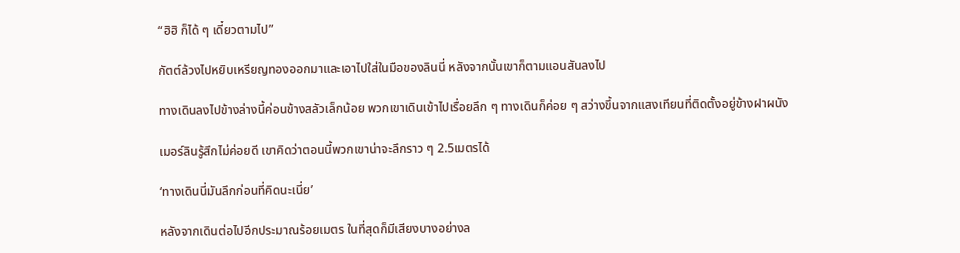“ฮิฮิ ก็ได้ ๆ เดี๋ยวตามไป”

กัตต์ล้วงไปหยิบเหรียญทองออกมาและเอาไปใส่ในมือของลินนี่ หลังจากนั้นเขาก็ตามแอนสันลงไป

ทางเดินลงไปข้างล่างนี้ค่อนข้างสลัวเล็กน้อย พวกเขาเดินเข้าไปเรื่อยลึก ๆ ทางเดินก็ค่อย ๆ สว่างขึ้นจากแสงเทียนที่ติดตั้งอยู่ข้างฝาผนัง

เมอร์ลินรู้สึกไม่ค่อยดี เขาคิดว่าตอนนี้พวกเขาน่าจะลึกราว ๆ 2.5เมตรได้

‘ทางเดินนี่มันลึกก่อนที่คิดนะเนี่ย’

หลังจากเดินต่อไปอีกประมาณร้อยเมตร ในที่สุดก็มีเสียงบางอย่างล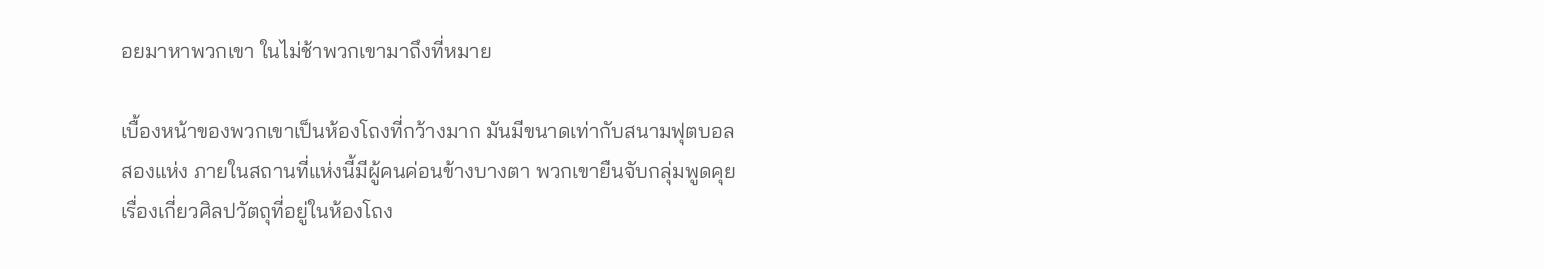อยมาหาพวกเขา ในไม่ช้าพวกเขามาถึงที่หมาย

เบื้องหน้าของพวกเขาเป็นห้องโถงที่กว้างมาก มันมีขนาดเท่ากับสนามฟุตบอลสองแห่ง ภายในสถานที่แห่งนี้มีผู้คนค่อนข้างบางตา พวกเขายืนจับกลุ่มพูดคุยเรื่องเกี่ยวศิลปวัตถุที่อยู่ในห้องโถง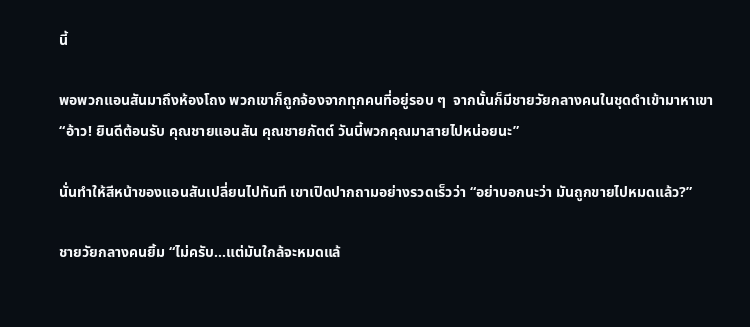นี้

พอพวกแอนสันมาถึงห้องโถง พวกเขาก็ถูกจ้องจากทุกคนที่อยู่รอบ ๆ  จากนั้นก็มีชายวัยกลางคนในชุดดำเข้ามาหาเขา “อ้าว! ยินดีต้อนรับ คุณชายแอนสัน คุณชายกัตต์ วันนี้พวกคุณมาสายไปหน่อยนะ”

นั่นทำให้สีหน้าของแอนสันเปลี่ยนไปทันที เขาเปิดปากถามอย่างรวดเร็วว่า “อย่าบอกนะว่า มันถูกขายไปหมดแล้ว?”

ชายวัยกลางคนยิ้ม “ไม่ครับ...แต่มันใกล้จะหมดแล้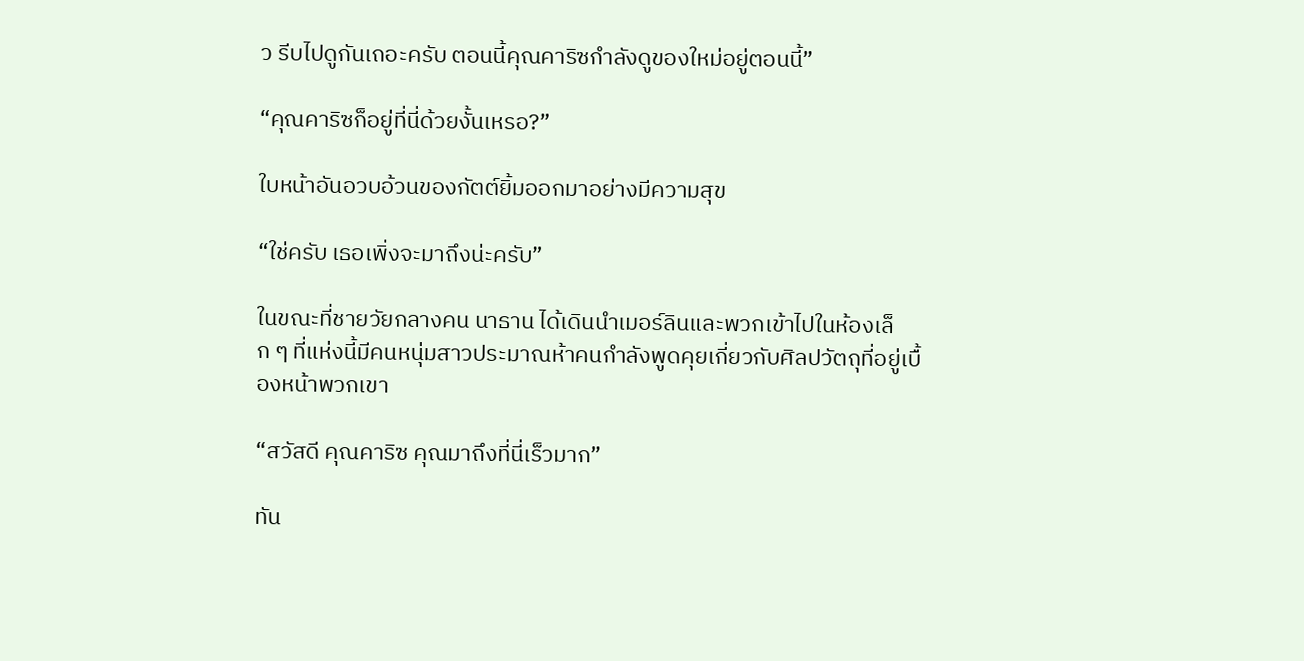ว รีบไปดูกันเถอะครับ ตอนนี้คุณคาริซกำลังดูของใหม่อยู่ตอนนี้”

“คุณคาริซก็อยู่ที่นี่ด้วยงั้นเหรอ?”

ใบหน้าอันอวบอ้วนของกัตต์ยิ้มออกมาอย่างมีความสุข

“ใช่ครับ เธอเพิ่งจะมาถึงน่ะครับ”

ในขณะที่ชายวัยกลางคน นาธาน ได้เดินนำเมอร์ลินและพวกเข้าไปในห้องเล็ก ๆ ที่แห่งนี้มีคนหนุ่มสาวประมาณห้าคนกำลังพูดคุยเกี่ยวกับศิลปวัตถุที่อยู่เบื้องหน้าพวกเขา

“สวัสดี คุณคาริซ คุณมาถึงที่นี่เร็วมาก”

ทัน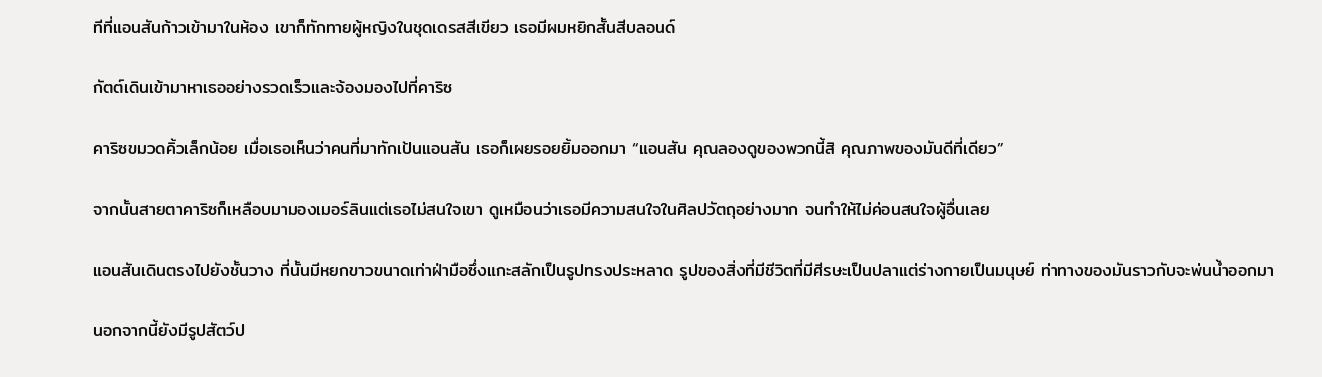ทีที่แอนสันก้าวเข้ามาในห้อง เขาก็ทักทายผู้หญิงในชุดเดรสสีเขียว เธอมีผมหยิกสั้นสีบลอนด์

กัตต์เดินเข้ามาหาเธออย่างรวดเร็วและจ้องมองไปที่คาริซ

คาริซขมวดคิ้วเล็กน้อย เมื่อเธอเห็นว่าคนที่มาทักเป้นแอนสัน เธอก็เผยรอยยิ้มออกมา “แอนสัน คุณลองดูของพวกนี้สิ คุณภาพของมันดีที่เดียว”

จากนั้นสายตาคาริซก็เหลือบมามองเมอร์ลินแต่เธอไม่สนใจเขา ดูเหมือนว่าเธอมีความสนใจในศิลปวัตถุอย่างมาก จนทำให้ไม่ค่อนสนใจผู้อื่นเลย

แอนสันเดินตรงไปยังชั้นวาง ที่นั้นมีหยกขาวขนาดเท่าฝ่ามือซึ่งแกะสลักเป็นรูปทรงประหลาด รูปของสิ่งที่มีชีวิตที่มีศีรษะเป็นปลาแต่ร่างกายเป็นมนุษย์ ท่าทางของมันราวกับจะพ่นน้ำออกมา

นอกจากนี้ยังมีรูปสัตว์ป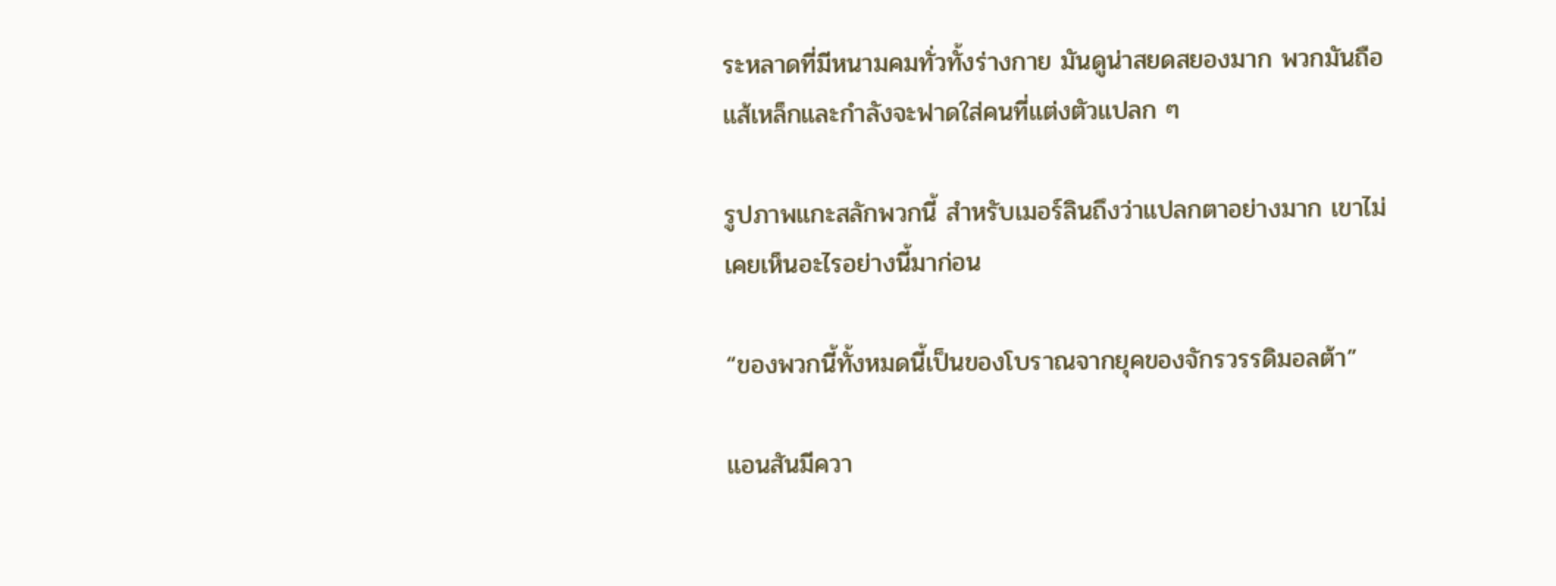ระหลาดที่มีหนามคมทั่วทั้งร่างกาย มันดูน่าสยดสยองมาก พวกมันถือแส้เหล็กและกำลังจะฟาดใส่คนที่แต่งตัวแปลก ๆ

รูปภาพแกะสลักพวกนี้ สำหรับเมอร์ลินถึงว่าแปลกตาอย่างมาก เขาไม่เคยเห็นอะไรอย่างนี้มาก่อน

“ของพวกนี้ทั้งหมดนี้เป็นของโบราณจากยุคของจักรวรรดิมอลต้า”

แอนสันมีควา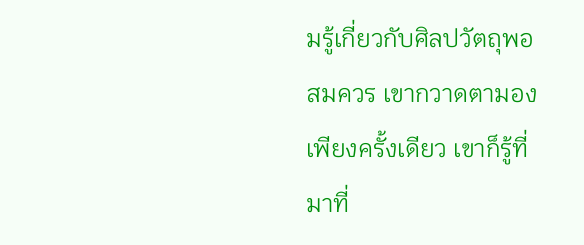มรู้เกี่ยวกับศิลปวัตถุพอสมควร เขากวาดตามองเพียงครั้งเดียว เขาก็รู้ที่มาที่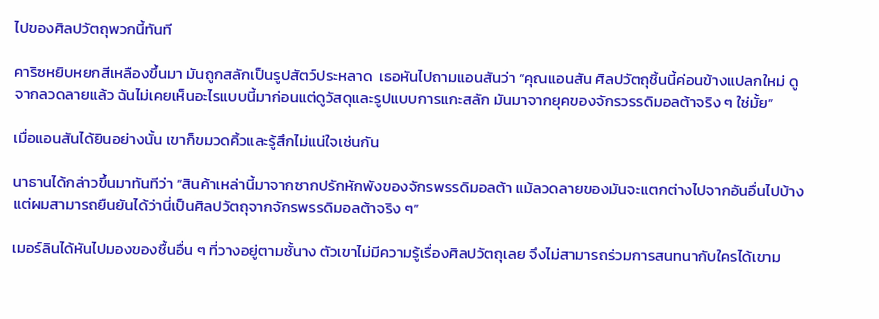ไปของศิลปวัตถุพวกนี้ทันที

คาริซหยิบหยกสีเหลืองขึ้นมา มันถูกสลักเป็นรูปสัตว์ประหลาด  เธอหันไปถามแอนสันว่า “คุณแอนสัน ศิลปวัตถุชิ้นนี้ค่อนข้างแปลกใหม่ ดูจากลวดลายแล้ว ฉันไม่เคยเห็นอะไรแบบนี้มาก่อนแต่ดูวัสดุและรูปแบบการแกะสลัก มันมาจากยุคของจักรวรรดิมอลต้าจริง ๆ ใช่มั้ย”

เมื่อแอนสันได้ยินอย่างนั้น เขาก็ขมวดคิ้วและรู้สึกไม่แน่ใจเช่นกัน

นาธานได้กล่าวขึ้นมาทันทีว่า “สินค้าเหล่านี้มาจากซากปรักหักพังของจักรพรรดิมอลต้า แม้ลวดลายของมันจะแตกต่างไปจากอันอื่นไปบ้างแต่ผมสามารถยืนยันได้ว่านี่เป็นศิลปวัตถุจากจักรพรรดิมอลต้าจริง ๆ”

เมอร์ลินได้หันไปมองของชื้นอื่น ๆ ที่วางอยู่ตามชั้นาง ตัวเขาไม่มีความรู้เรื่องศิลปวัตถุเลย จึงไม่สามารถร่วมการสนทนากับใครได้เขาม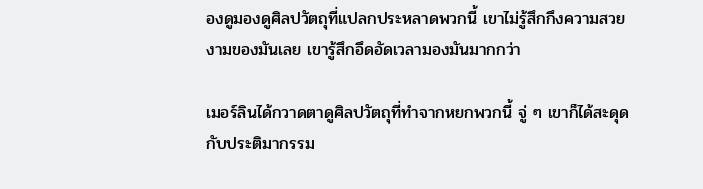องดูมองดูศิลปวัตถุที่แปลกประหลาดพวกนี้ เขาไม่รู้สึกกึงความสวยงามของมันเลย เขารู้สึกอึดอัดเวลามองมันมากกว่า

เมอร์ลินได้กวาดตาดูศิลปวัตถุที่ทำจากหยกพวกนี้ จู่ ๆ เขาก็ได้สะดุดกับประติมากรรม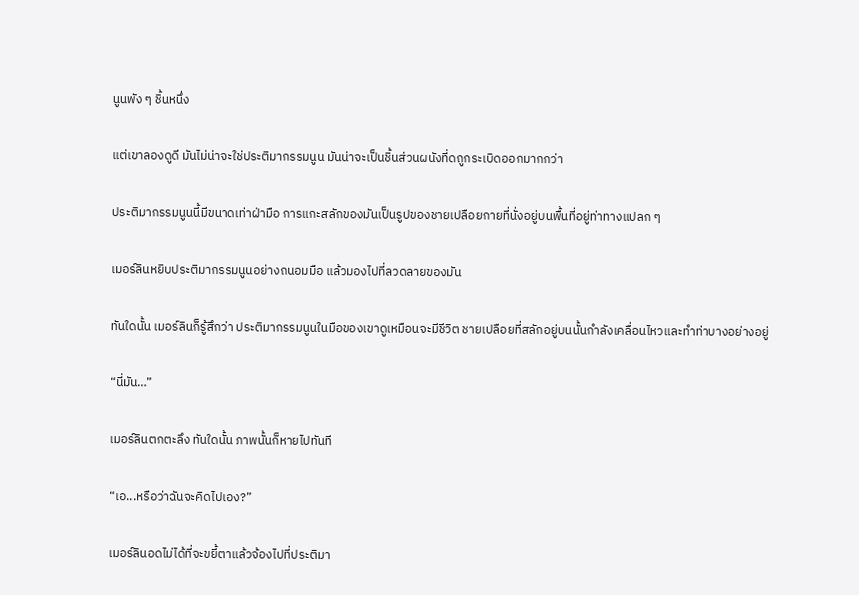นูนพัง ๆ ชิ้นหนึ่ง

แต่เขาลองดูดี มันไม่น่าจะใช่ประติมากรรมนูน มันน่าจะเป็นชิ้นส่วนผนังที่ดถูกระเบิดออกมากกว่า

ประติมากรรมนูนนี้มีขนาดเท่าฝ่ามือ การแกะสลักของมันเป็นรูปของชายเปลือยกายที่นั่งอยู่บนพื้นที่อยู่ท่าทางแปลก ๆ

เมอร์ลินหยิบประติมากรรมนูนอย่างถนอมมือ แล้วมองไปที่ลวดลายของมัน

ทันใดนั้น เมอร์ลินก็รู้สึกว่า ประติมากรรมนูนในมือของเขาดูเหมือนจะมีชีวิต ชายเปลือยที่สลักอยู่บนนั้นกำลังเคลื่อนไหวและทำท่าบางอย่างอยู่

“นี่มัน…”

เมอร์ลินตกตะลึง ทันใดนั้น ภาพนั้นก็หายไปทันที

“เอ...หรือว่าฉันจะคิดไปเอง?”

เมอร์ลินอดไม่ได้ที่จะขยี้ตาแล้วจ้องไปที่ประติมา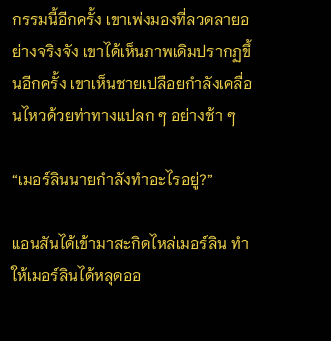กรรมนี้อีกครั้ง เขาเพ่งมองที่ลวดลายอย่างจริงจัง เขาได้เห็นภาพเดิมปรากฏขึ้นอีกครั้ง เขาเห็นชายเปลือยกำลังเคลื่อนไหวด้วยท่าทางแปลก ๆ อย่างช้า ๆ

“เมอร์ลินนายกำลังทำอะไรอยู่?”

แอนสันได้เข้ามาสะกิดไหล่เมอร์ลิน ทำให้เมอร์ลินได้หลุดออ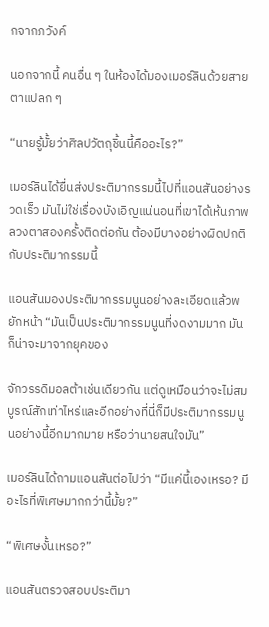กจากภวังค์

นอกจากนี้ คนอื่น ๆ ในห้องได้มองเมอร์ลินด้วยสายตาแปลก ๆ

“นายรู้มั้ยว่าศิลปวัตถุชิ้นนี้คืออะไร?”

เมอร์ลินได้ยื่นส่งประติมากรรมนี้ไปที่แอนสันอย่างรวดเร็ว มันไม่ใช่เรื่องบังเอิญแน่นอนที่เขาได้เห้นภาพลวงตาสองครั้งติดต่อกัน ต้องมีบางอย่างผิดปกติกับประติมากรรมนี้

แอนสันมองประติมากรรมนูนอย่างละเอียดแล้วพยักหน้า “มันเป็นประติมากรรมนูนที่งดงามมาก มันก็น่าจะมาจากยุคของ

จักวรรดิมอลต้าเช่นเดียวกัน แต่ดูเหมือนว่าจะไม่สมบูรณ์สักเท่าไหร่และอีกอย่างที่นี่ก็มีประติมากรรมนูนอย่างนี้อีกมากมาย หรือว่านายสนใจมัน”

เมอร์ลินได้ถามแอนสันต่อไปว่า “มีแค่นี้เองเหรอ? มีอะไรที่พิเศษมากกว่านี้มั้ย?”

“พิเศษงั้นเหรอ?”

แอนสันตรวจสอบประติมา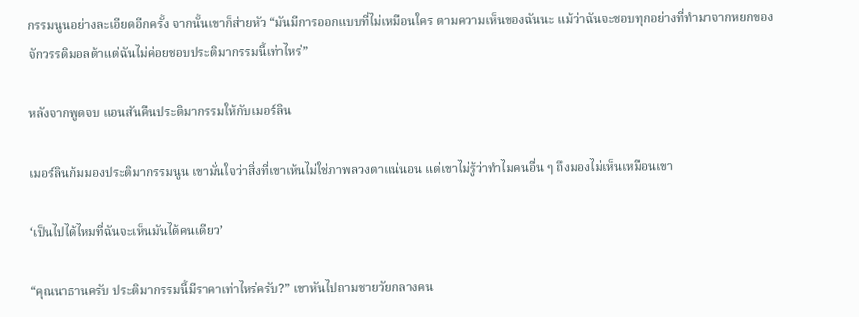กรรมนูนอย่างละเอียดอีกครั้ง จากนั้นเขาก็ส่ายหัว “มันมีการออกแบบที่ไม่เหมือนใคร ตามความเห็นของฉันนะ แม้ว่าฉันจะชอบทุกอย่างที่ทำมาจากหยกของจักวรรดิมอลต้าแต่ฉันไม่ค่อยชอบประติมากรรมนี้เท่าไหร่”

หลังจากพูดจบ แอนสันคืนประติมากรรมให้กับเมอร์ลิน

เมอร์ลินก้มมองประติมากรรมนูน เขามั่นใจว่าสิ่งที่เขาเห้นไม่ใช่ภาพลวงตาแน่นอน แต่เขาไม่รู้ว่าทำไมคนอื่น ๆ ถึงมองไม่เห็นเหมือนเขา

‘เป็นไปได้ไหมที่ฉันจะเห็นมันได้คนเดียว’

“คุณนาธานครับ ประติมากรรมนี้มีราคาเท่าไหร่ครับ?” เขาหันไปถามชายวัยกลางคน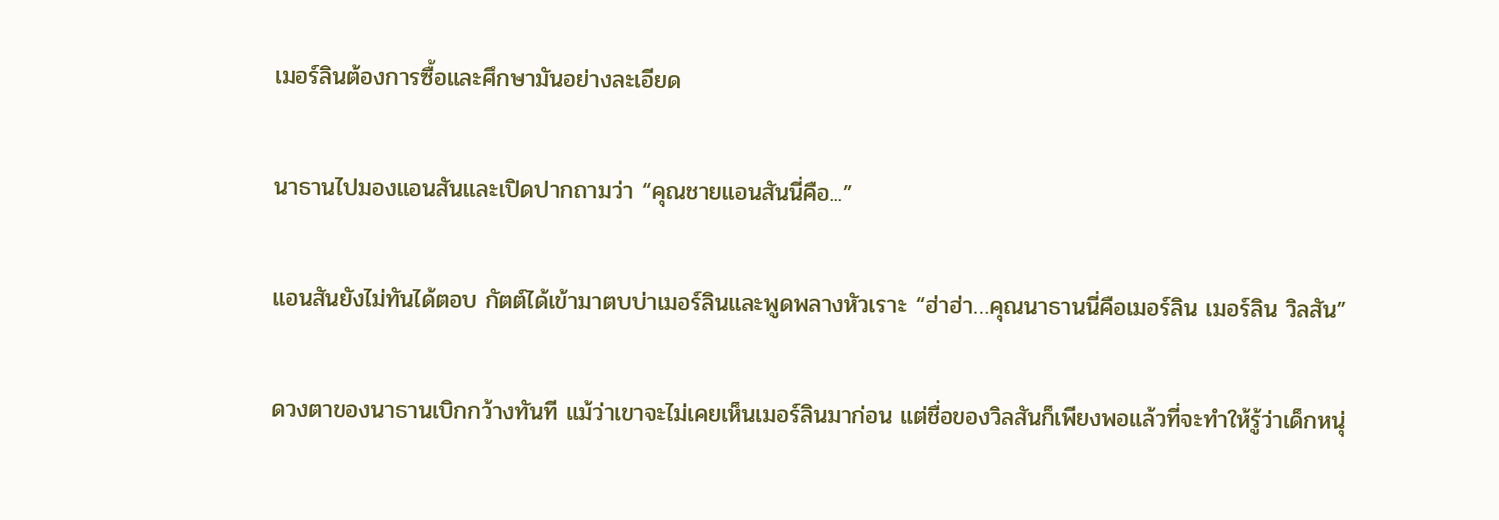เมอร์ลินต้องการซื้อและศึกษามันอย่างละเอียด

นาธานไปมองแอนสันและเปิดปากถามว่า “คุณชายแอนสันนี่คือ...”

แอนสันยังไม่ทันได้ตอบ กัตต์ได้เข้ามาตบบ่าเมอร์ลินและพูดพลางหัวเราะ “ฮ่าฮ่า…คุณนาธานนี่คือเมอร์ลิน เมอร์ลิน วิลสัน”

ดวงตาของนาธานเบิกกว้างทันที แม้ว่าเขาจะไม่เคยเห็นเมอร์ลินมาก่อน แต่ชื่อของวิลสันก็เพียงพอแล้วที่จะทำให้รู้ว่าเด็กหนุ่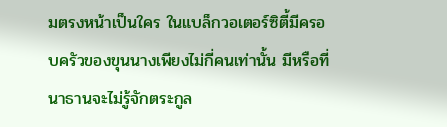มตรงหน้าเป็นใคร ในแบล็กวอเตอร์ซิตี้มีครอบครัวของขุนนางเพียงไม่กี่คนเท่านั้น มีหรือที่นาธานจะไม่รู้จักตระกูล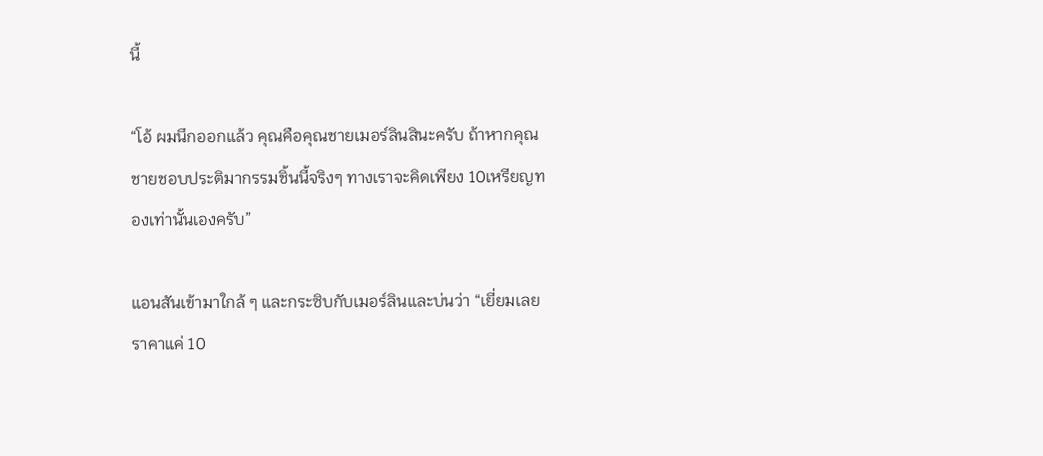นี้

“โอ้ ผมนึกออกแล้ว คุณคือคุณชายเมอร์ลินสินะครับ ถ้าหากคุณชายชอบประติมากรรมชิ้นนี้จริงๆ ทางเราจะคิดเพียง 10เหรียญทองเท่านั้นเองครับ”

แอนสันเข้ามาใกล้ ๆ และกระซิบกับเมอร์ลินและบ่นว่า “เยี่ยมเลย ราคาแค่ 10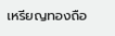เหรียญทองถือ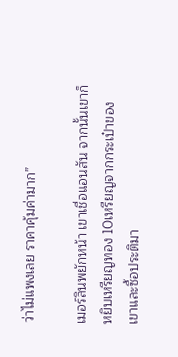ว่าไม่แพงเลย ราคาคุ้มค่ามาก”

เมอร์ลินพยักหน้า เขาเชื่อแอนสัน จากนั้นเขาก็หยิบเหรียญทอง 10เหรียญจากกระเป๋าของเขาและซื้อประติมา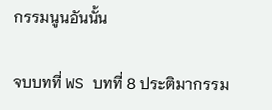กรรมนูนอันนั้น

จบบทที่ WS บทที่ 8 ประติมากรรม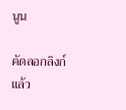นูน

คัดลอกลิงก์แล้ว